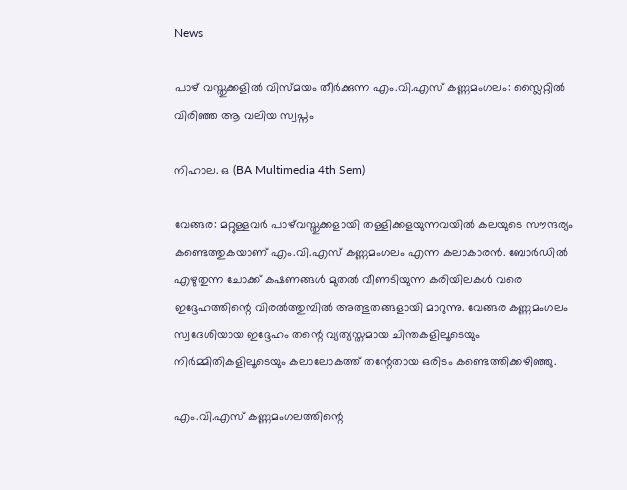News

പാഴ് വസ്തുക്കളിൽ വിസ്മയം തീർക്കുന്ന എം.വി.എസ് കണ്ണമംഗലം: സ്ലൈറ്റിൽ വിരിഞ്ഞ ആ വലിയ സ്വപ്നം

നിഹാല. ഒ (BA Multimedia 4th Sem)

വേങ്ങര: മറ്റുള്ളവർ പാഴ്‌വസ്തുക്കളായി തള്ളിക്കളയുന്നവയിൽ കലയുടെ സൗന്ദര്യം കണ്ടെത്തുകയാണ് എം.വി.എസ് കണ്ണമംഗലം എന്ന കലാകാരൻ. ബോർഡിൽ എഴുതുന്ന ചോക്ക് കഷണങ്ങൾ മുതൽ വീണടിയുന്ന കരിയിലകൾ വരെ ഇദ്ദേഹത്തിന്റെ വിരൽത്തുമ്പിൽ അത്ഭുതങ്ങളായി മാറുന്നു. വേങ്ങര കണ്ണമംഗലം സ്വദേശിയായ ഇദ്ദേഹം തന്റെ വ്യത്യസ്തമായ ചിന്തകളിലൂടെയും നിർമ്മിതികളിലൂടെയും കലാലോകത്ത് തന്റേതായ ഒരിടം കണ്ടെത്തിക്കഴിഞ്ഞു.

എം.വി.എസ് കണ്ണമംഗലത്തിന്റെ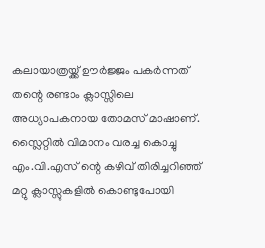കലായാത്രയ്ക്ക് ഊർജ്ജം പകർന്നത് തന്റെ രണ്ടാം ക്ലാസ്സിലെ അധ്യാപകനായ തോമസ് മാഷാണ്. സ്ലൈറ്റിൽ വിമാനം വരച്ച കൊച്ചു എം.വി.എസ് ന്റെ കഴിവ് തിരിച്ചറിഞ്ഞ് മറ്റു ക്ലാസ്സുകളിൽ കൊണ്ടുപോയി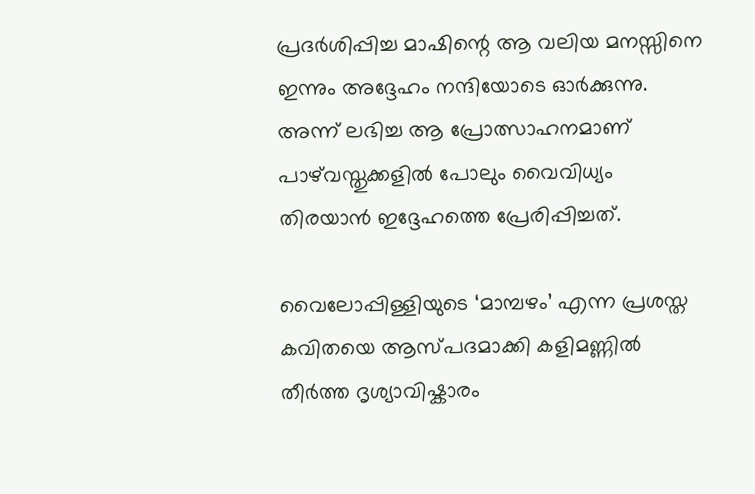പ്രദർശിപ്പിച്ച മാഷിന്റെ ആ വലിയ മനസ്സിനെ ഇന്നും അദ്ദേഹം നന്ദിയോടെ ഓർക്കുന്നു. അന്ന് ലഭിച്ച ആ പ്രോത്സാഹനമാണ് പാഴ്‌വസ്തുക്കളിൽ പോലും വൈവിധ്യം തിരയാൻ ഇദ്ദേഹത്തെ പ്രേരിപ്പിച്ചത്.

വൈലോപ്പിള്ളിയുടെ ‘മാമ്പഴം’ എന്ന പ്രശസ്ത കവിതയെ ആസ്പദമാക്കി കളിമണ്ണിൽ തീർത്ത ദൃശ്യാവിഷ്കാരം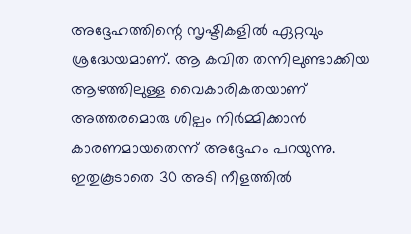അദ്ദേഹത്തിന്റെ സൃഷ്ടികളിൽ ഏറ്റവും ശ്രദ്ധേയമാണ്. ആ കവിത തന്നിലുണ്ടാക്കിയ ആഴത്തിലുള്ള വൈകാരികതയാണ് അത്തരമൊരു ശില്പം നിർമ്മിക്കാൻ കാരണമായതെന്ന് അദ്ദേഹം പറയുന്നു. ഇതുകൂടാതെ 30 അടി നീളത്തിൽ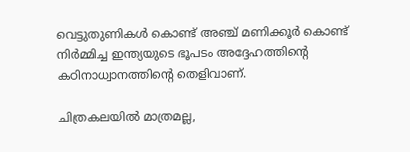വെട്ടുതുണികൾ കൊണ്ട് അഞ്ച് മണിക്കൂർ കൊണ്ട് നിർമ്മിച്ച ഇന്ത്യയുടെ ഭൂപടം അദ്ദേഹത്തിന്റെ കഠിനാധ്വാനത്തിന്റെ തെളിവാണ്.

ചിത്രകലയിൽ മാത്രമല്ല,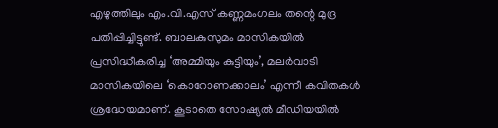എഴുത്തിലും എം.വി.എസ് കണ്ണമംഗലം തന്റെ മുദ്ര പതിപ്പിച്ചിട്ടുണ്ട്. ബാലകുസുമം മാസികയിൽ പ്രസിദ്ധീകരിച്ച ‘അമ്മിയും കുട്ടിയും’, മലർവാടി മാസികയിലെ ‘കൊറോണക്കാലം’ എന്നീ കവിതകൾ ശ്രദ്ധേയമാണ്. കൂടാതെ സോഷ്യൽ മീഡിയയിൽ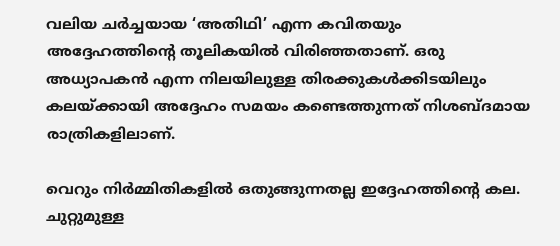വലിയ ചർച്ചയായ ‘അതിഥി’ എന്ന കവിതയും അദ്ദേഹത്തിന്റെ തൂലികയിൽ വിരിഞ്ഞതാണ്. ഒരു അധ്യാപകൻ എന്ന നിലയിലുള്ള തിരക്കുകൾക്കിടയിലും കലയ്ക്കായി അദ്ദേഹം സമയം കണ്ടെത്തുന്നത് നിശബ്ദമായ രാത്രികളിലാണ്.

വെറും നിർമ്മിതികളിൽ ഒതുങ്ങുന്നതല്ല ഇദ്ദേഹത്തിന്റെ കല. ചുറ്റുമുള്ള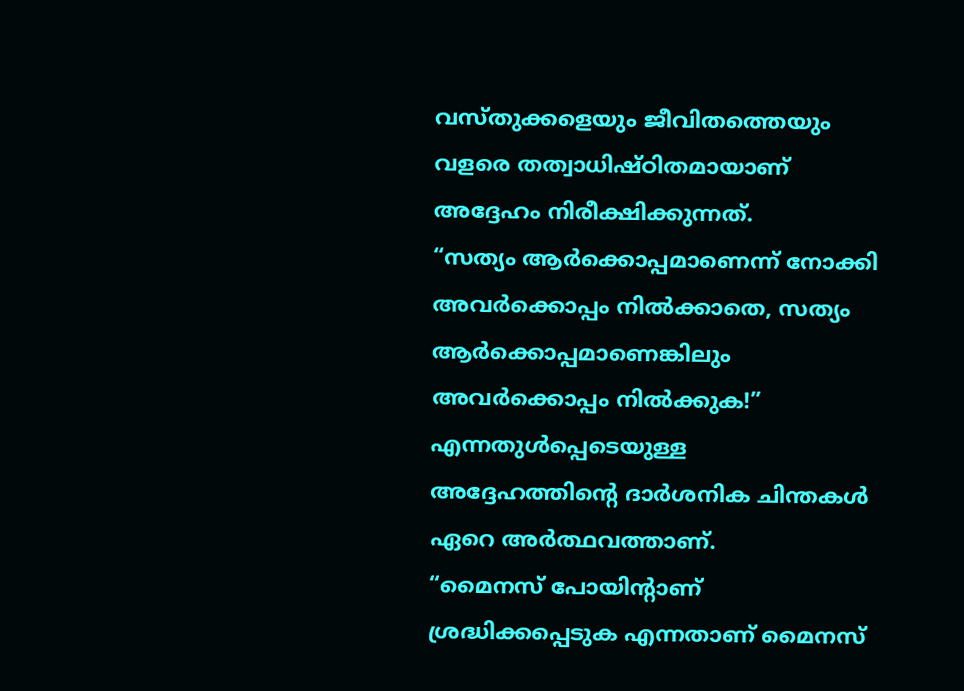വസ്തുക്കളെയും ജീവിതത്തെയും വളരെ തത്വാധിഷ്ഠിതമായാണ് അദ്ദേഹം നിരീക്ഷിക്കുന്നത്.
“സത്യം ആർക്കൊപ്പമാണെന്ന് നോക്കി അവർക്കൊപ്പം നിൽക്കാതെ, സത്യം ആർക്കൊപ്പമാണെങ്കിലും അവർക്കൊപ്പം നിൽക്കുക!” എന്നതുൾപ്പെടെയുള്ള അദ്ദേഹത്തിന്റെ ദാർശനിക ചിന്തകൾ ഏറെ അർത്ഥവത്താണ്.
“മൈനസ് പോയിന്റാണ് ശ്രദ്ധിക്കപ്പെടുക എന്നതാണ് മൈനസ്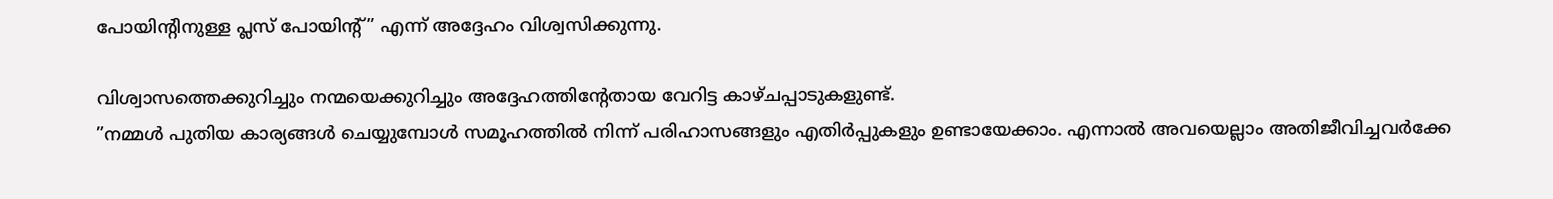പോയിന്റിനുള്ള പ്ലസ് പോയിന്റ്” എന്ന് അദ്ദേഹം വിശ്വസിക്കുന്നു.

വിശ്വാസത്തെക്കുറിച്ചും നന്മയെക്കുറിച്ചും അദ്ദേഹത്തിന്റേതായ വേറിട്ട കാഴ്ചപ്പാടുകളുണ്ട്.
”നമ്മൾ പുതിയ കാര്യങ്ങൾ ചെയ്യുമ്പോൾ സമൂഹത്തിൽ നിന്ന് പരിഹാസങ്ങളും എതിർപ്പുകളും ഉണ്ടായേക്കാം. എന്നാൽ അവയെല്ലാം അതിജീവിച്ചവർക്കേ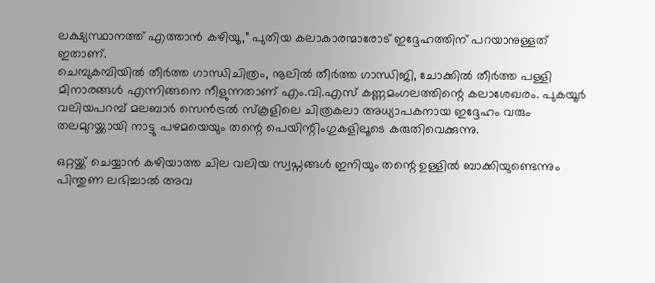ലക്ഷ്യസ്ഥാനത്ത് എത്താൻ കഴിയൂ,” പുതിയ കലാകാരന്മാരോട് ഇദ്ദേഹത്തിന് പറയാനുള്ളത് ഇതാണ്.
ചെമ്പുകമ്പിയിൽ തീർത്ത ഗാന്ധിചിത്രം, നൂലിൽ തീർത്ത ഗാന്ധിജി, ചോക്കിൽ തീർത്ത പള്ളി മിനാരങ്ങൾ എന്നിങ്ങനെ നീളുന്നതാണ് എം.വി.എസ് കണ്ണമംഗലത്തിന്റെ കലാശേഖരം. പുകയൂർ വലിയപറമ്പ് മലബാർ സെൻട്രൽ സ്കൂളിലെ ചിത്രകലാ അധ്യാപകനായ ഇദ്ദേഹം വരും തലമുറയ്ക്കായി നാട്ടു പഴമയെയും തന്റെ പെയിന്റിംഗുകളിലൂടെ കരുതിവെക്കുന്നു.

ഒറ്റയ്ക്ക് ചെയ്യാൻ കഴിയാത്ത ചില വലിയ സ്വപ്നങ്ങൾ ഇനിയും തന്റെ ഉള്ളിൽ ബാക്കിയുണ്ടെന്നും പിന്തുണ ലഭിച്ചാൽ അവ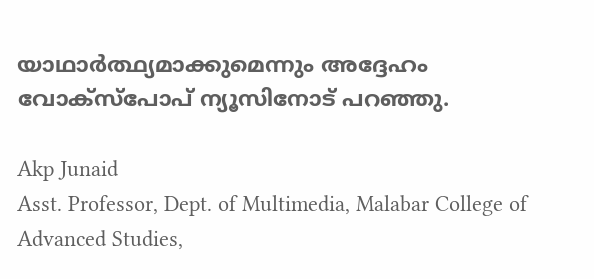യാഥാർത്ഥ്യമാക്കുമെന്നും അദ്ദേഹം വോക്സ്പോപ് ന്യൂസിനോട് പറഞ്ഞു.

Akp Junaid
Asst. Professor, Dept. of Multimedia, Malabar College of Advanced Studies,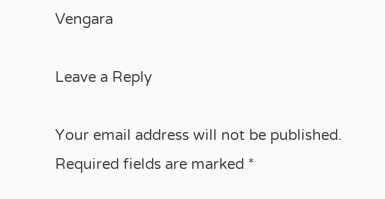Vengara

Leave a Reply

Your email address will not be published. Required fields are marked *